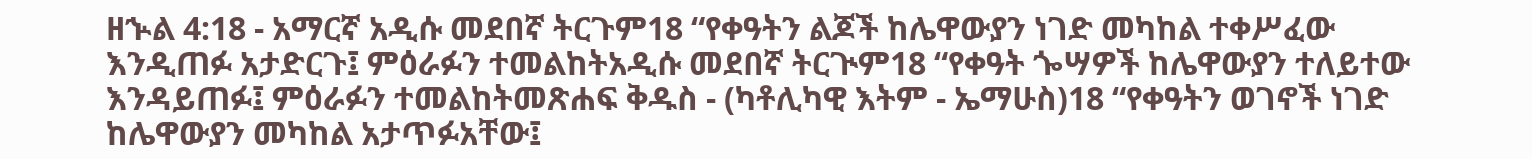ዘኍል 4:18 - አማርኛ አዲሱ መደበኛ ትርጉም18 “የቀዓትን ልጆች ከሌዋውያን ነገድ መካከል ተቀሥፈው እንዲጠፉ አታድርጉ፤ ምዕራፉን ተመልከትአዲሱ መደበኛ ትርጒም18 “የቀዓት ጐሣዎች ከሌዋውያን ተለይተው እንዳይጠፉ፤ ምዕራፉን ተመልከትመጽሐፍ ቅዱስ - (ካቶሊካዊ እትም - ኤማሁስ)18 “የቀዓትን ወገኖች ነገድ ከሌዋውያን መካከል አታጥፉአቸው፤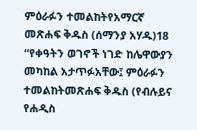ምዕራፉን ተመልከትየአማርኛ መጽሐፍ ቅዱስ (ሰማንያ አሃዱ)18 “የቀዓትን ወገኖች ነገድ ከሌዋውያን መካከል አታጥፉአቸው፤ ምዕራፉን ተመልከትመጽሐፍ ቅዱስ (የብሉይና የሐዲስ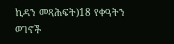ኪዳን መጻሕፍት)18 የቀዓትን ወገኖች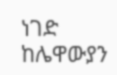ነገድ ከሌዋውያን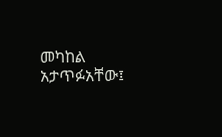መካከል አታጥፉአቸው፤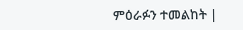ምዕራፉን ተመልከት |